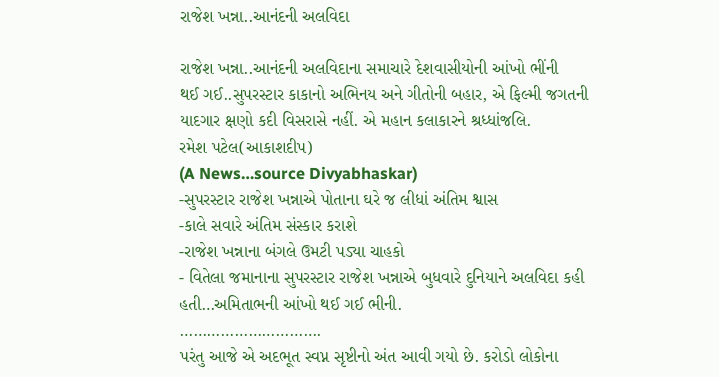રાજેશ ખન્ના..આનંદની અલવિદા

રાજેશ ખન્ના..આનંદની અલવિદાના સમાચારે દેશવાસીયોની આંખો ભીંની
થઈ ગઈ..સુપરસ્ટાર કાકાનો અભિનય અને ગીતોની બહાર, એ ફિલ્મી જગતની
યાદગાર ક્ષણો કદી વિસરાસે નહીં. એ મહાન કલાકારને શ્રધ્ધાંજલિ.
રમેશ પટેલ(આકાશદીપ)
(A News…source Divyabhaskar)
-સુપરસ્ટાર રાજેશ ખન્નાએ પોતાના ઘરે જ લીધાં અંતિમ શ્વાસ
-કાલે સવારે અંતિમ સંસ્કાર કરાશે
-રાજેશ ખન્નાના બંગલે ઉમટી પડ્યા ચાહકો
- વિતેલા જમાનાના સુપરસ્ટાર રાજેશ ખન્નાએ બુધવારે દુનિયાને અલવિદા કહી હતી…અમિતાભની આંખો થઈ ગઈ ભીની.
………………………….
પરંતુ આજે એ અદભૂત સ્વપ્ન સૃષ્ટીનો અંત આવી ગયો છે. કરોડો લોકોના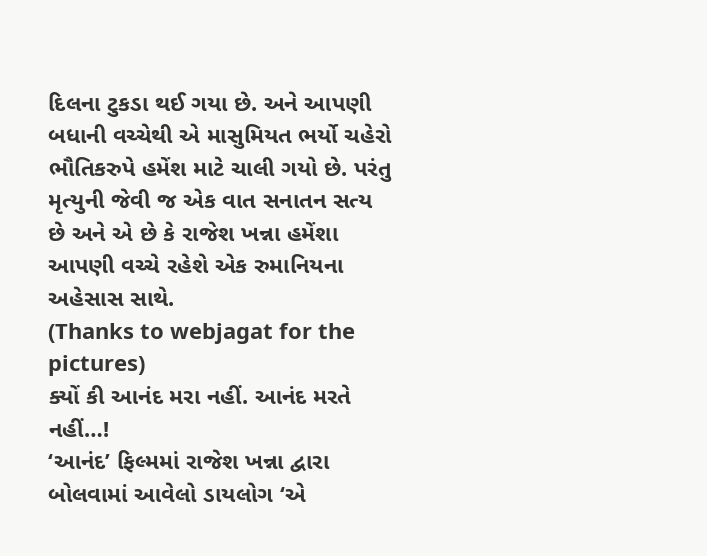દિલના ટુકડા થઈ ગયા છે. અને આપણી બધાની વચ્ચેથી એ માસુમિયત ભર્યો ચહેરો ભૌતિકરુપે હમેંશ માટે ચાલી ગયો છે. પરંતુ મૃત્યુની જેવી જ એક વાત સનાતન સત્ય છે અને એ છે કે રાજેશ ખન્ના હમેંશા આપણી વચ્ચે રહેશે એક રુમાનિયના અહેસાસ સાથે.
(Thanks to webjagat for the pictures)
ક્યોં કી આનંદ મરા નહીં. આનંદ મરતે નહીં…!
‘આનંદ’ ફિલ્મમાં રાજેશ ખન્ના દ્વારા બોલવામાં આવેલો ડાયલોગ ‘એ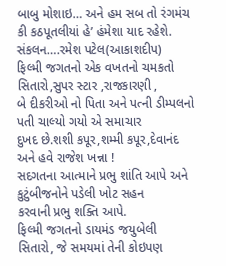બાબુ મોશાઇ… અને હમ સબ તો રંગમંચ કી કઠપૂતલીયાં હે’ હંમેશા યાદ રહેશે.
સંકલન….રમેશ પટેલ(આકાશદીપ)
ફિલ્મી જગતનો એક વખતનો ચમકતો સિતારો,સુપર સ્ટાર ,રાજકારણી ,
બે દીકરીઓ નો પિતા અને પત્ની ડીમ્પલનો પતી ચાલ્યો ગયો એ સમાચાર
દુખદ છે.શશી કપૂર,શમ્મી કપૂર,દેવાનંદ અને હવે રાજેશ ખન્ના !
સદગતના આત્માને પ્રભુ શાંતિ આપે અને કુટુંબીજનોને પડેલી ખોટ સહન
કરવાની પ્રભુ શક્તિ આપે.
ફિલ્મી જગતનો ડાયમંડ જયુબેલી સિતારો, જે સમયમાં તેની કોઇપણ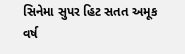સિનેમા સુપર હિટ સતત અમૂક વર્ષ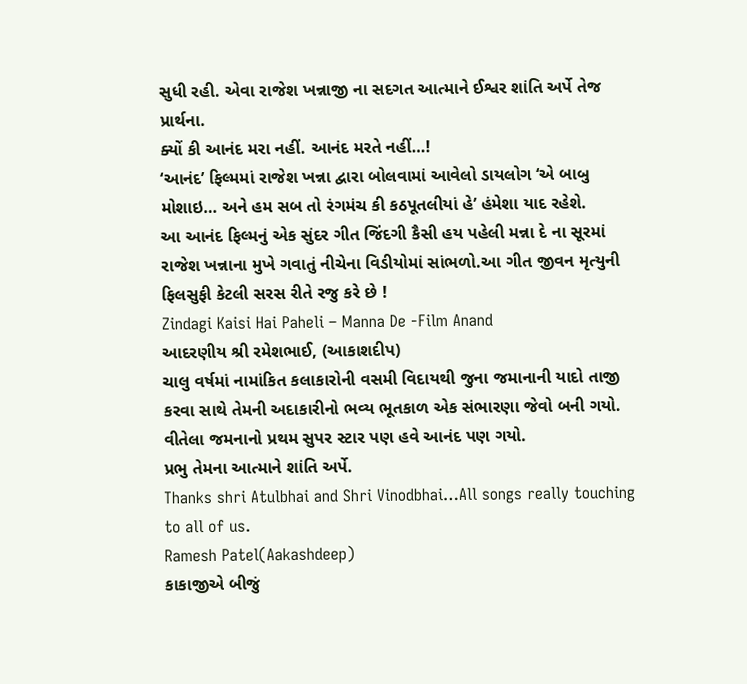સુધી રહી. એવા રાજેશ ખન્નાજી ના સદગત આત્માને ઈશ્વર શાંતિ અર્પે તેજ પ્રાર્થના.
ક્યોં કી આનંદ મરા નહીં. આનંદ મરતે નહીં…!
‘આનંદ’ ફિલ્મમાં રાજેશ ખન્ના દ્વારા બોલવામાં આવેલો ડાયલોગ ‘એ બાબુ મોશાઇ… અને હમ સબ તો રંગમંચ કી કઠપૂતલીયાં હે’ હંમેશા યાદ રહેશે.
આ આનંદ ફિલ્મનું એક સુંદર ગીત જિંદગી કૈસી હય પહેલી મન્ના દે ના સૂરમાં
રાજેશ ખન્નાના મુખે ગવાતું નીચેના વિડીયોમાં સાંભળો.આ ગીત જીવન મૃત્યુની
ફિલસુફી કેટલી સરસ રીતે રજુ કરે છે !
Zindagi Kaisi Hai Paheli – Manna De -Film Anand
આદરણીય શ્રી રમેશભાઈ, (આકાશદીપ)
ચાલુ વર્ષમાં નામાંકિત કલાકારોની વસમી વિદાયથી જુના જમાનાની યાદો તાજી
કરવા સાથે તેમની અદાકારીનો ભવ્ય ભૂતકાળ એક સંભારણા જેવો બની ગયો.
વીતેલા જમનાનો પ્રથમ સુપર સ્ટાર પણ હવે આનંદ પણ ગયો.
પ્રભુ તેમના આત્માને શાંતિ અર્પે.
Thanks shri Atulbhai and Shri Vinodbhai…All songs really touching to all of us.
Ramesh Patel(Aakashdeep)
કાકાજીએ બીજું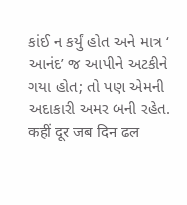કાંઈ ન કર્યું હોત અને માત્ર ‘ આનંદ’ જ આપીને અટકીને ગયા હોત; તો પણ એમની અદાકારી અમર બની રહેત.
कहीं दूर जब दिन ढल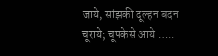जाये, सांझकी दूल्हन बदन चूराये; चूपकेसे आये …..